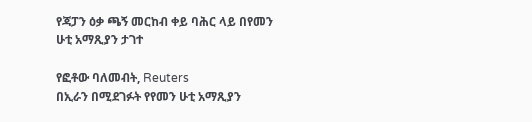የጃፓን ዕቃ ጫኝ መርከብ ቀይ ባሕር ላይ በየመን ሁቲ አማጺያን ታገተ

የፎቶው ባለመብት, Reuters
በኢራን በሚደገፉት የየመን ሁቲ አማጺያን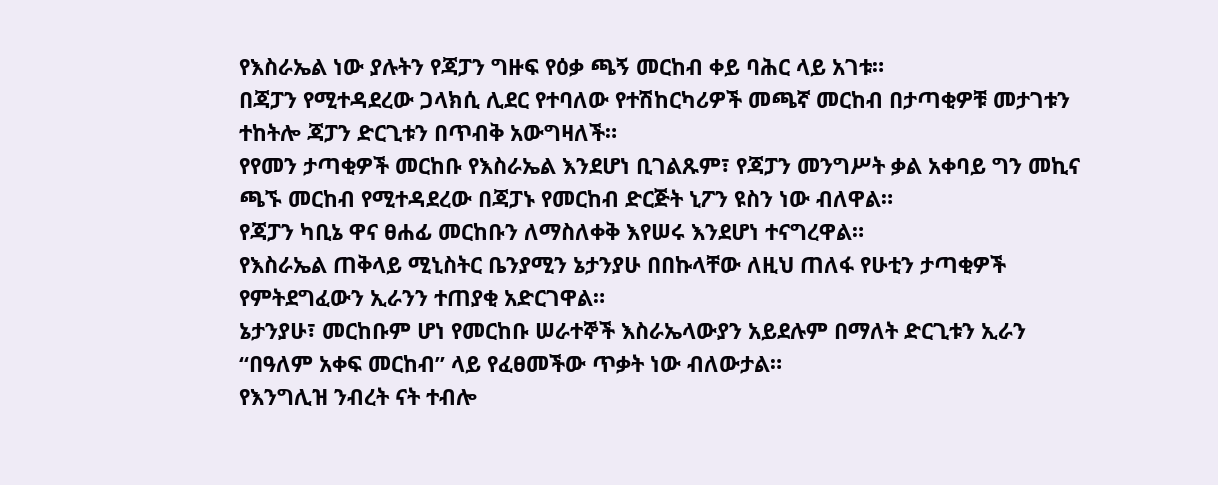የእስራኤል ነው ያሉትን የጃፓን ግዙፍ የዕቃ ጫኝ መርከብ ቀይ ባሕር ላይ አገቱ።
በጃፓን የሚተዳደረው ጋላክሲ ሊደር የተባለው የተሽከርካሪዎች መጫኛ መርከብ በታጣቂዎቹ መታገቱን ተከትሎ ጃፓን ድርጊቱን በጥብቅ አውግዛለች።
የየመን ታጣቂዎች መርከቡ የእስራኤል እንደሆነ ቢገልጹም፣ የጃፓን መንግሥት ቃል አቀባይ ግን መኪና ጫኙ መርከብ የሚተዳደረው በጃፓኑ የመርከብ ድርጅት ኒፖን ዩስን ነው ብለዋል።
የጃፓን ካቢኔ ዋና ፀሐፊ መርከቡን ለማስለቀቅ እየሠሩ እንደሆነ ተናግረዋል።
የእስራኤል ጠቅላይ ሚኒስትር ቤንያሚን ኔታንያሁ በበኩላቸው ለዚህ ጠለፋ የሁቲን ታጣቂዎች የምትደግፈውን ኢራንን ተጠያቂ አድርገዋል።
ኔታንያሁ፣ መርከቡም ሆነ የመርከቡ ሠራተኞች እስራኤላውያን አይደሉም በማለት ድርጊቱን ኢራን “በዓለም አቀፍ መርከብ” ላይ የፈፀመችው ጥቃት ነው ብለውታል።
የእንግሊዝ ንብረት ናት ተብሎ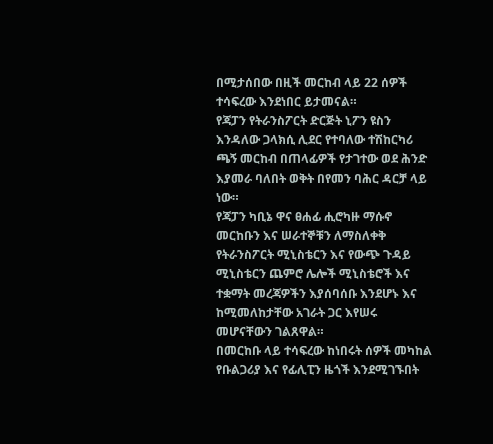በሚታሰበው በዚች መርከብ ላይ 22 ሰዎች ተሳፍረው እንደነበር ይታመናል።
የጃፓን የትራንስፖርት ድርጅት ኒፖን ዩስን እንዳለው ጋላክሲ ሊደር የተባለው ተሽከርካሪ ጫኝ መርከብ በጠላፊዎች የታገተው ወደ ሕንድ እያመራ ባለበት ወቅት በየመን ባሕር ዳርቻ ላይ ነው።
የጃፓን ካቢኔ ዋና ፀሐፊ ሒሮካዙ ማሱኖ መርከቡን እና ሠራተኞቹን ለማስለቀቅ የትራንስፖርት ሚኒስቴርን እና የውጭ ጉዳይ ሚኒስቴርን ጨምሮ ሌሎች ሚኒስቴሮች እና ተቋማት መረጃዎችን እያሰባሰቡ እንደሆኑ እና ከሚመለከታቸው አገራት ጋር እየሠሩ መሆናቸውን ገልጸዋል።
በመርከቡ ላይ ተሳፍረው ከነበሩት ሰዎች መካከል የቡልጋሪያ እና የፊሊፒን ዜጎች እንደሚገኙበት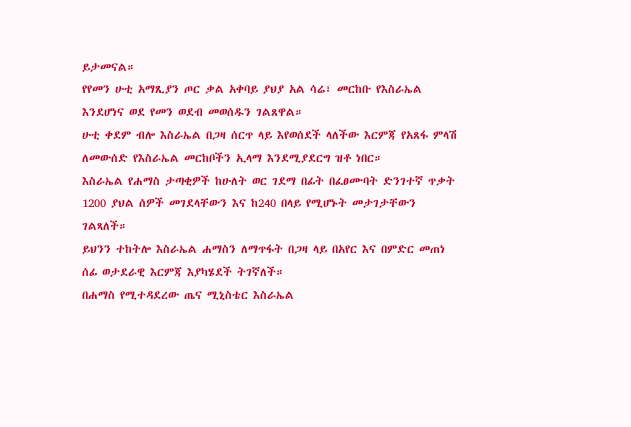ይታመናል።
የየመን ሁቲ አማጺያን ጦር ቃል አቀባይ ያህያ አል ሳሬ፣ መርከቡ የእስራኤል እንደሆነና ወደ የመን ወደብ መወሰዱን ገልጸዋል።
ሁቲ ቀደም ብሎ እስራኤል በጋዛ ሰርጥ ላይ እየወሰደች ላለችው እርምጃ የአጸፋ ምላሽ ለመውሰድ የእስራኤል መርከቦችን ኢላማ እንደሚያደርግ ዝቶ ነበር።
እስራኤል የሐማስ ታጣቂዎች ከሁለት ወር ገደማ በፊት በፈፀሙባት ድንገተኛ ጥቃት 1200 ያህል ሰዎች መገደላቸውን እና ከ240 በላይ የሚሆኑት መታገታቸውን ገልጻለች።
ይህንን ተከትሎ እስራኤል ሐማስን ለማጥፋት በጋዛ ላይ በአየር እና በምድር መጠነ ሰፊ ወታደራዊ እርምጃ እያካሄደች ትገኛለች።
በሐማስ የሚተዳደረው ጤና ሚኒስቴር እስራኤል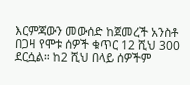እርምጃውን መውሰድ ከጀመረች አንስቶ በጋዛ የሞቱ ሰዎች ቁጥር 12 ሺህ 300 ደርሷል። ከ2 ሺህ በላይ ሰዎችም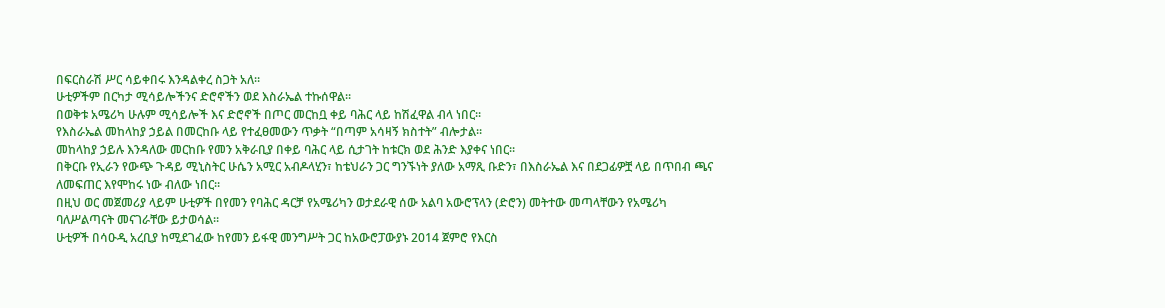በፍርስራሽ ሥር ሳይቀበሩ እንዳልቀረ ስጋት አለ።
ሁቲዎችም በርካታ ሚሳይሎችንና ድሮኖችን ወደ እስራኤል ተኩሰዋል።
በወቅቱ አሜሪካ ሁሉም ሚሳይሎች እና ድሮኖች በጦር መርከቧ ቀይ ባሕር ላይ ከሽፈዋል ብላ ነበር።
የእስራኤል መከላከያ ኃይል በመርከቡ ላይ የተፈፀመውን ጥቃት “በጣም አሳዛኝ ክስተት” ብሎታል።
መከላከያ ኃይሉ እንዳለው መርከቡ የመን አቅራቢያ በቀይ ባሕር ላይ ሲታገት ከቱርክ ወደ ሕንድ እያቀና ነበር።
በቅርቡ የኢራን የውጭ ጉዳይ ሚኒስትር ሁሴን አሚር አብዶላሂን፣ ከቴህራን ጋር ግንኙነት ያለው አማጺ ቡድን፣ በእስራኤል እና በደጋፊዎቿ ላይ በጥበብ ጫና ለመፍጠር እየሞከሩ ነው ብለው ነበር።
በዚህ ወር መጀመሪያ ላይም ሁቲዎች በየመን የባሕር ዳርቻ የአሜሪካን ወታደራዊ ሰው አልባ አውሮፕላን (ድሮን) መትተው መጣላቸውን የአሜሪካ ባለሥልጣናት መናገራቸው ይታወሳል።
ሁቲዎች በሳዑዲ አረቢያ ከሚደገፈው ከየመን ይፋዊ መንግሥት ጋር ከአውሮፓውያኑ 2014 ጀምሮ የእርስ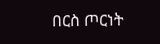በርስ ጦርነት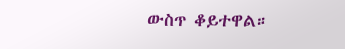ውስጥ ቆይተዋል።